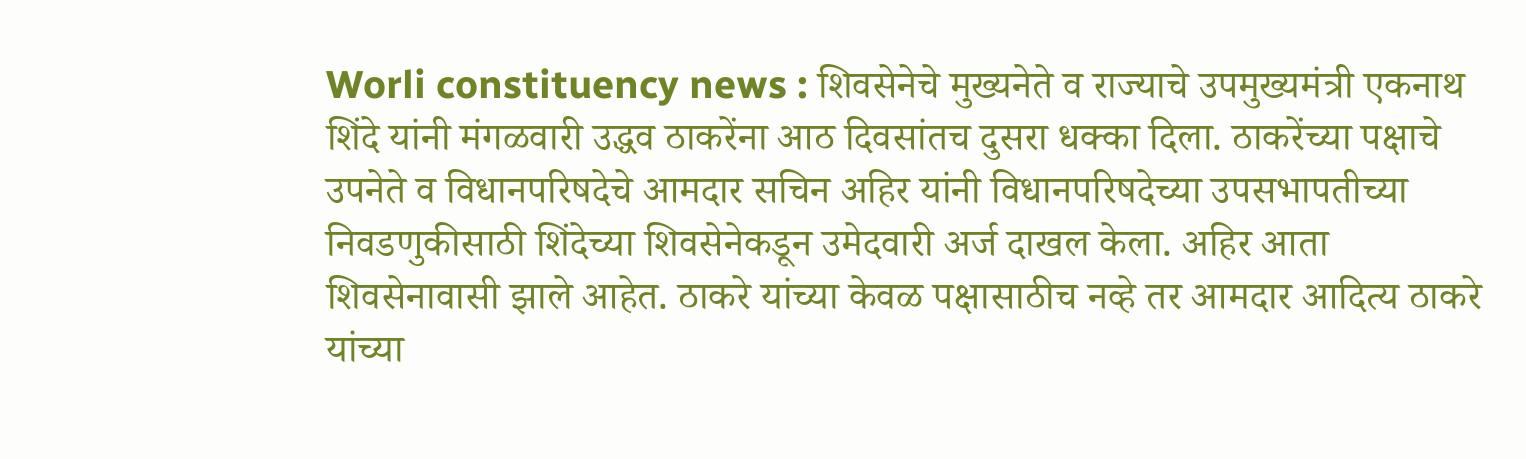Worli constituency news : शिवसेनेचे मुख्यनेते व राज्याचे उपमुख्यमंत्री एकनाथ शिंदे यांनी मंगळवारी उद्धव ठाकरेंना आठ दिवसांतच दुसरा धक्का दिला. ठाकरेंच्या पक्षाचे उपनेते व विधानपरिषदेचे आमदार सचिन अहिर यांनी विधानपरिषदेच्या उपसभापतीच्या निवडणुकीसाठी शिंदेच्या शिवसेनेकडून उमेदवारी अर्ज दाखल केला. अहिर आता शिवसेनावासी झाले आहेत. ठाकरे यांच्या केवळ पक्षासाठीच नव्हे तर आमदार आदित्य ठाकरे यांच्या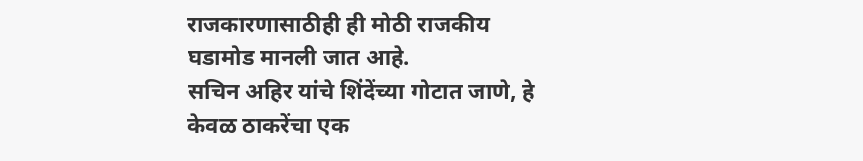राजकारणासाठीही ही मोठी राजकीय घडामोड मानली जात आहे.
सचिन अहिर यांचे शिंदेंच्या गोटात जाणे, हे केवळ ठाकरेंचा एक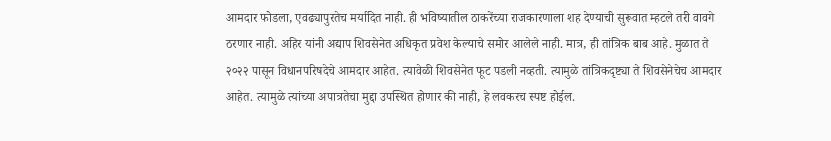आमदार फोडला, एवढ्यापुरतेच मर्यादित नाही. ही भविष्यातील ठाकरेंच्या राजकारणाला शह देण्याची सुरूवात म्हटले तरी वावगे ठरणार नाही. अहिर यांनी अद्याप शिवसेनेत अधिकृत प्रवेश केल्याचे समोर आलेले नाही. मात्र, ही तांत्रिक बाब आहे. मुळात ते २०२२ पासून विधानपरिषदेचे आमदार आहेत. त्यावेळी शिवसेनेत फूट पडली नव्हती. त्यामुळे तांत्रिकदृष्ट्या ते शिवसेनेचेच आमदार आहेत. त्यामुळे त्यांच्या अपात्रतेचा मुद्दा उपस्थित होणार की नाही, हे लवकरच स्पष्ट होईल.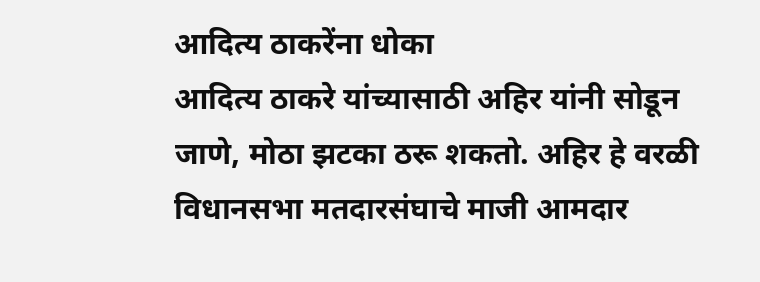आदित्य ठाकरेंना धोका
आदित्य ठाकरे यांच्यासाठी अहिर यांनी सोडून जाणे, मोठा झटका ठरू शकतो. अहिर हे वरळी विधानसभा मतदारसंघाचे माजी आमदार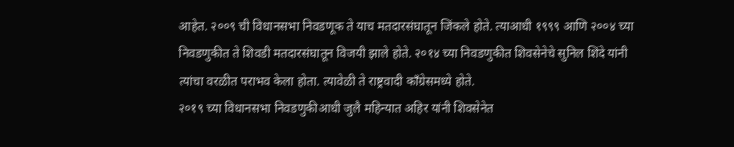आहेत. २००९ ची विधानसभा निवडणूक ते याच मतदारसंघातून जिंकले होते. त्याआधी १९९९ आणि २००४ च्या निवडणुकीत ते शिवडी मतदारसंघातून विजयी झाले होते. २०१४ च्या निवडणुकीत शिवसेनेचे सुनिल शिंदे यांनी त्यांचा वरळीत पराभव केला होता. त्यावेळी ते राष्ट्रवादी काँग्रेसमध्ये होते.
२०१९ च्या विधानसभा निवडणुकीआधी जुलै महिन्यात अहिर यांनी शिवसेनेत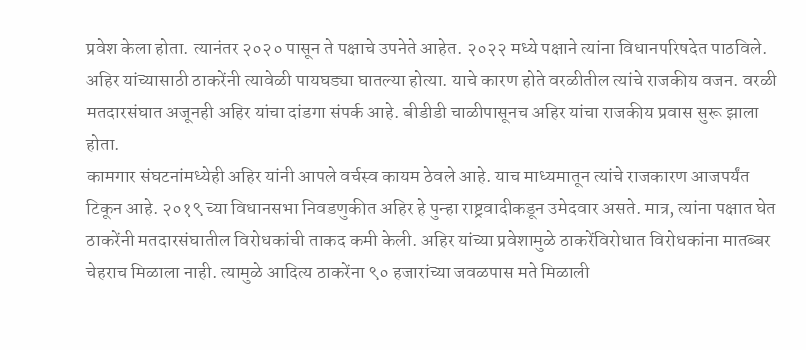प्रवेश केला होता. त्यानंतर २०२० पासून ते पक्षाचे उपनेते आहेत. २०२२ मध्ये पक्षाने त्यांना विधानपरिषदेत पाठविले. अहिर यांच्यासाठी ठाकरेंनी त्यावेळी पायघड्या घातल्या होत्या. याचे कारण होते वरळीतील त्यांचे राजकीय वजन. वरळी मतदारसंघात अजूनही अहिर यांचा दांडगा संपर्क आहे. बीडीडी चाळीपासूनच अहिर यांचा राजकीय प्रवास सुरू झाला होता.
कामगार संघटनांमध्येही अहिर यांनी आपले वर्चस्व कायम ठेवले आहे. याच माध्यमातून त्यांचे राजकारण आजपर्यंत टिकून आहे. २०१९ च्या विधानसभा निवडणुकीत अहिर हे पुन्हा राष्ट्रवादीकडून उमेदवार असते. मात्र, त्यांना पक्षात घेत ठाकरेंनी मतदारसंघातील विरोधकांची ताकद कमी केली. अहिर यांच्या प्रवेशामुळे ठाकरेंविरोधात विरोधकांना मातब्बर चेहराच मिळाला नाही. त्यामुळे आदित्य ठाकरेंना ९० हजारांच्या जवळपास मते मिळाली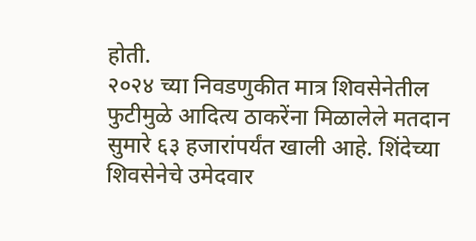होती.
२०२४ च्या निवडणुकीत मात्र शिवसेनेतील फुटीमुळे आदित्य ठाकरेंना मिळालेले मतदान सुमारे ६३ हजारांपर्यंत खाली आहे. शिंदेच्या शिवसेनेचे उमेदवार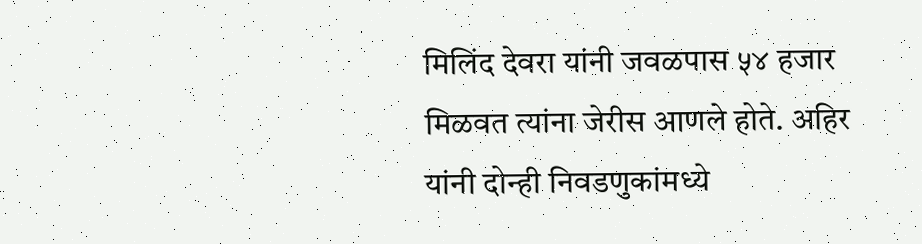मिलिंद देवरा यांनी जवळपास ५४ हजार मिळवत त्यांना जेरीस आणले होते. अहिर यांनी दोन्ही निवडणुकांमध्ये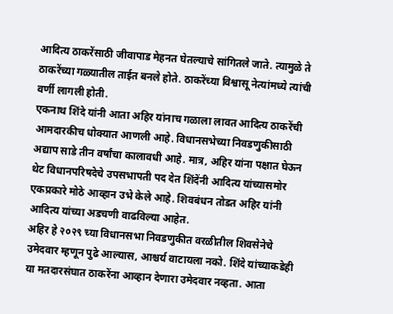आदित्य ठाकरेंसाठी जीवापाड मेहनत घेतल्याचे सांगितले जाते. त्यामुळे ते ठाकरेंच्या गळ्यातील ताईत बनले होते. ठाकरेंच्या विश्वासू नेत्यांमध्ये त्यांची वर्णी लागली होती.
एकनाथ शिंदे यांनी आता अहिर यांनाच गळाला लावत आदित्य ठाकरेंची आमदारकीच धोक्यात आणली आहे. विधानसभेच्या निवडणुकीसाठी अद्याप साडे तीन वर्षांचा कालावधी आहे. मात्र, अहिर यांना पक्षात घेऊन थेट विधानपरिषदेचे उपसभापती पद देत शिंदेंनी आदित्य यांच्यासमोर एकप्रकारे मोठे आव्हान उभे केले आहे. शिवबंधन तोडत अहिर यांनी आदित्य यांच्या अडचणी वाढविल्या आहेत.
अहिर हे २०२९ च्या विधानसभा निवडणुकीत वरळीतील शिवसेनेचे उमेदवार म्हणून पुढे आल्यास, आश्चर्य वाटायला नको. शिंदे यांच्याकडेही या मतदारसंघात ठाकरेंना आव्हान देणारा उमेदवार नव्हता. आता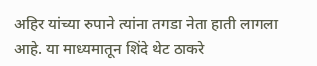अहिर यांच्या रुपाने त्यांना तगडा नेता हाती लागला आहे. या माध्यमातून शिंदे थेट ठाकरे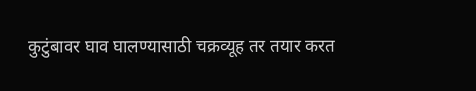कुटुंबावर घाव घालण्यासाठी चक्रव्यूह तर तयार करत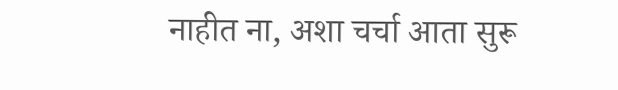नाहीत ना, अशा चर्चा आता सुरू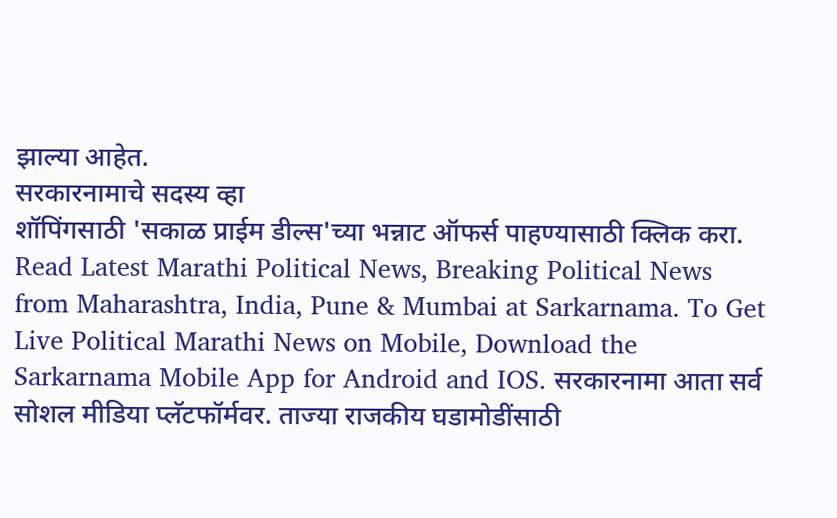झाल्या आहेत.
सरकारनामाचे सदस्य व्हा
शॉपिंगसाठी 'सकाळ प्राईम डील्स'च्या भन्नाट ऑफर्स पाहण्यासाठी क्लिक करा.
Read Latest Marathi Political News, Breaking Political News from Maharashtra, India, Pune & Mumbai at Sarkarnama. To Get Live Political Marathi News on Mobile, Download the Sarkarnama Mobile App for Android and IOS. सरकारनामा आता सर्व सोशल मीडिया प्लॅटफॉर्मवर. ताज्या राजकीय घडामोडींसाठी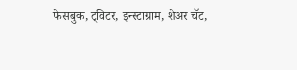फेसबुक, ट्विटर, इन्स्टाग्राम, शेअर चॅट,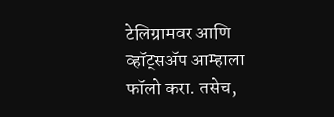टेलिग्रामवर आणि व्हॉट्सॲप आम्हाला फॉलो करा. तसेच,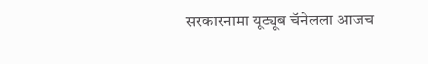सरकारनामा यूट्यूब चॅनेलला आजच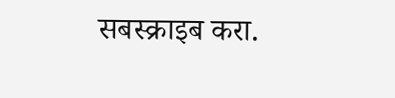सबस्क्राइब करा.